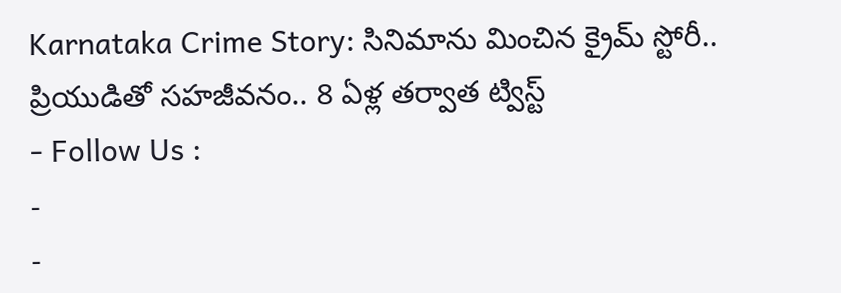Karnataka Crime Story: సినిమాను మించిన క్రైమ్ స్టోరీ.. ప్రియుడితో సహజీవనం.. 8 ఏళ్ల తర్వాత ట్విస్ట్
- Follow Us :
-
-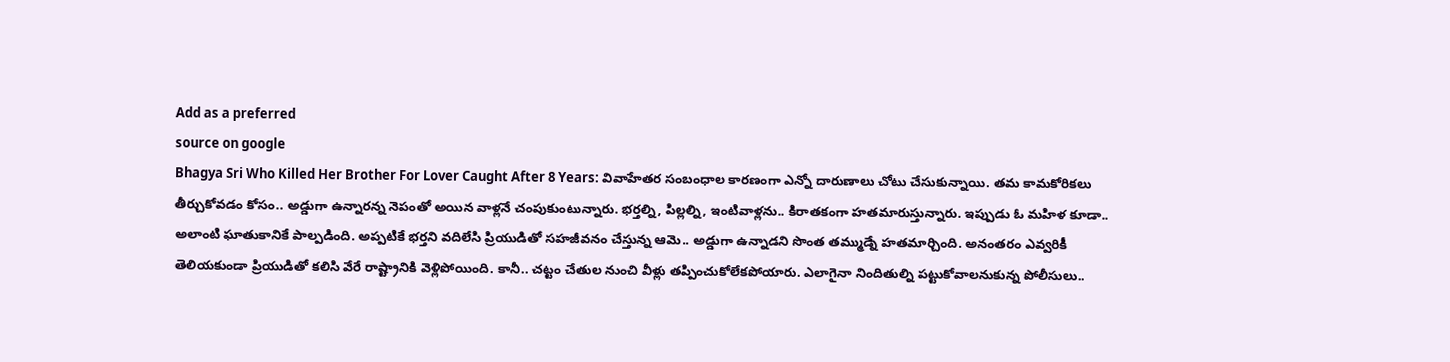Add as a preferred
source on google
Bhagya Sri Who Killed Her Brother For Lover Caught After 8 Years: వివాహేతర సంబంధాల కారణంగా ఎన్నో దారుణాలు చోటు చేసుకున్నాయి. తమ కామకోరికలు తీర్చుకోవడం కోసం.. అడ్డుగా ఉన్నారన్న నెపంతో అయిన వాళ్లనే చంపుకుంటున్నారు. భర్తల్ని, పిల్లల్ని, ఇంటివాళ్లను.. కిరాతకంగా హతమారుస్తున్నారు. ఇప్పుడు ఓ మహిళ కూడా.. అలాంటి ఘాతుకానికే పాల్పడింది. అప్పటికే భర్తని వదిలేసి ప్రియుడితో సహజీవనం చేస్తున్న ఆమె.. అడ్డుగా ఉన్నాడని సొంత తమ్ముడ్నే హతమార్చింది. అనంతరం ఎవ్వరికీ తెలియకుండా ప్రియుడితో కలిసి వేరే రాష్ట్రానికి వెళ్లిపోయింది. కానీ.. చట్టం చేతుల నుంచి వీళ్లు తప్పించుకోలేకపోయారు. ఎలాగైనా నిందితుల్ని పట్టుకోవాలనుకున్న పోలీసులు..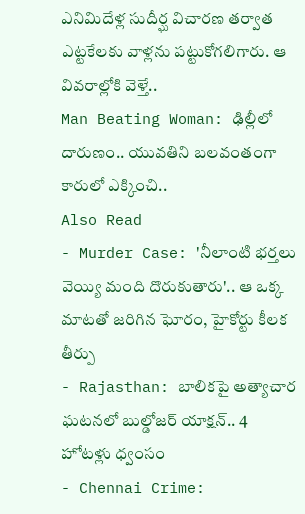ఎనిమిదేళ్ల సుదీర్ఘ విచారణ తర్వాత ఎట్టకేలకు వాళ్లను పట్టుకోగలిగారు. ఆ వివరాల్లోకి వెళ్తే..
Man Beating Woman: ఢిల్లీలో దారుణం.. యువతిని బలవంతంగా కారులో ఎక్కించి..
Also Read
- Murder Case: 'నీలాంటి భర్తలు వెయ్యి మంది దొరుకుతారు'.. ఆ ఒక్క మాటతో జరిగిన ఘోరం, హైకోర్టు కీలక తీర్పు
- Rajasthan: బాలికపై అత్యాచార ఘటనలో బుల్డోజర్ యాక్షన్.. 4 హోటళ్లు ధ్వంసం
- Chennai Crime: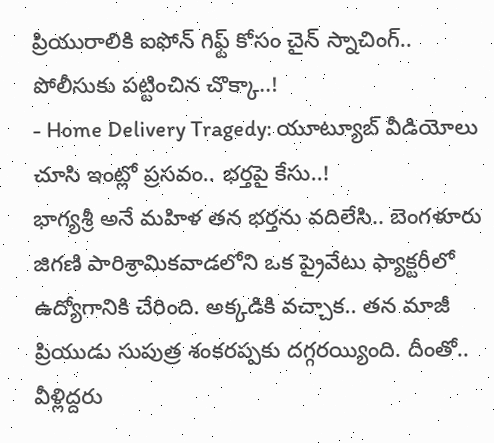ప్రియురాలికి ఐఫోన్ గిఫ్ట్ కోసం చైన్ స్నాచింగ్.. పోలీసుకు పట్టించిన చొక్కా..!
- Home Delivery Tragedy: యూట్యూబ్ వీడియోలు చూసి ఇంట్లో ప్రసవం.. భర్తపై కేసు..!
భాగ్యశ్రీ అనే మహిళ తన భర్తను వదిలేసి.. బెంగళూరు జిగణి పారిశ్రామికవాడలోని ఒక ప్రైవేటు ఫ్యాక్టరీలో ఉద్యోగానికి చేరింది. అక్కడికి వచ్చాక.. తన మాజీ ప్రియుడు సుపుత్ర శంకరప్పకు దగ్గరయ్యింది. దీంతో.. వీళ్లిద్దరు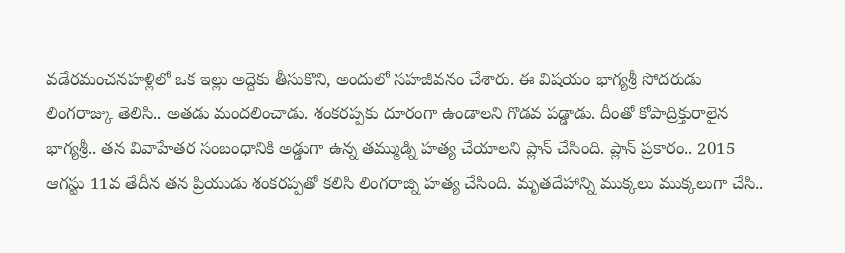వడేరమంచనహళ్లిలో ఒక ఇల్లు అద్దెకు తీసుకొని, అందులో సహజీవనం చేశారు. ఈ విషయం భాగ్యశ్రీ సోదరుడు లింగరాజ్కు తెలిసి.. అతడు మందలించాడు. శంకరప్పకు దూరంగా ఉండాలని గొడవ పడ్డాడు. దీంతో కోపాద్రిక్తురాలైన భాగ్యశ్రీ.. తన వివాహేతర సంబంధానికి అడ్డుగా ఉన్న తమ్ముడ్ని హత్య చేయాలని ప్లాన్ చేసింది. ప్లాన్ ప్రకారం.. 2015 ఆగస్టు 11వ తేదీన తన ప్రియుడు శంకరప్పతో కలిసి లింగరాజ్ని హత్య చేసింది. మృతదేహాన్ని ముక్కలు ముక్కలుగా చేసి..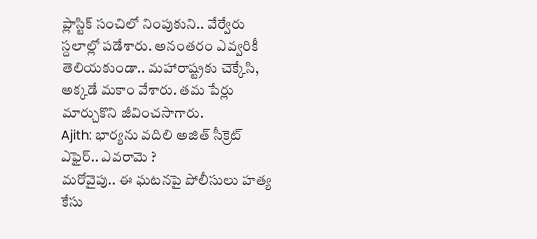ప్లాస్టిక్ సంచిలో నింపుకుని.. వేర్వేరు స్దలాల్లో పడేశారు. అనంతరం ఎవ్వరికీ తెలియకుండా.. మహారాష్ట్రకు చెక్కేసి, అక్కడే మకాం వేశారు. తమ పేర్లు మార్చుకొని జీవించసాగారు.
Ajith: భార్యను వదిలి అజిత్ సీక్రెట్ ఎఫైర్.. ఎవరామె ?
మరోవైపు.. ఈ ఘటనపై పోలీసులు హత్య కేసు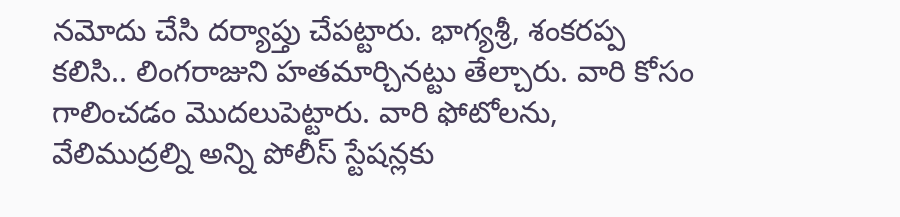నమోదు చేసి దర్యాప్తు చేపట్టారు. భాగ్యశ్రీ, శంకరప్ప కలిసి.. లింగరాజుని హతమార్చినట్టు తేల్చారు. వారి కోసం గాలించడం మొదలుపెట్టారు. వారి ఫోటోలను, వేలిముద్రల్ని అన్ని పోలీస్ స్టేషన్లకు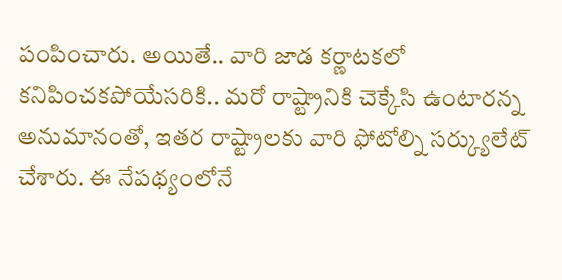పంపించారు. అయితే.. వారి జాడ కర్ణాటకలో కనిపించకపోయేసరికి.. మరో రాష్ట్రానికి చెక్కేసి ఉంటారన్న అనుమానంతో, ఇతర రాష్ట్రాలకు వారి ఫోటోల్ని సర్క్యులేట్ చేశారు. ఈ నేపథ్యంలోనే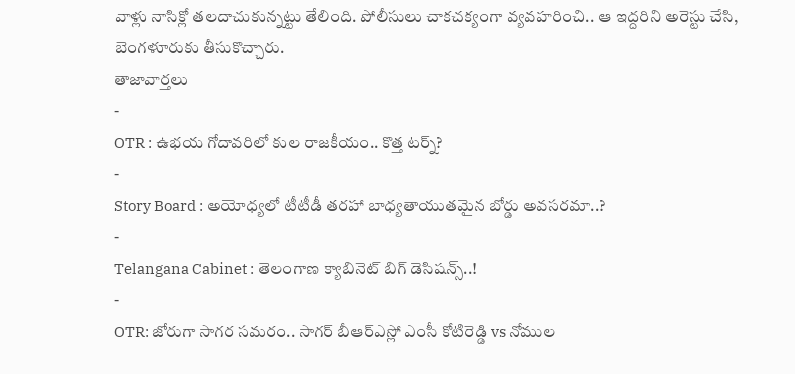వాళ్లు నాసిక్లో తలదాచుకున్నట్టు తేలింది. పోలీసులు చాకచక్యంగా వ్యవహరించి.. ఆ ఇద్దరిని అరెస్టు చేసి, బెంగళూరుకు తీసుకొచ్చారు.
తాజావార్తలు
-
OTR : ఉభయ గోదావరిలో కుల రాజకీయం.. కొత్త టర్న్?
-
Story Board : అయోధ్యలో టీటీడీ తరహా బాధ్యతాయుతమైన బోర్డు అవసరమా..?
-
Telangana Cabinet : తెలంగాణ క్యాబినెట్ బిగ్ డెసిషన్స్..!
-
OTR: జోరుగా సాగర సమరం.. సాగర్ బీఆర్ఎస్లో ఎంసీ కోటిరెడ్డి vs నోముల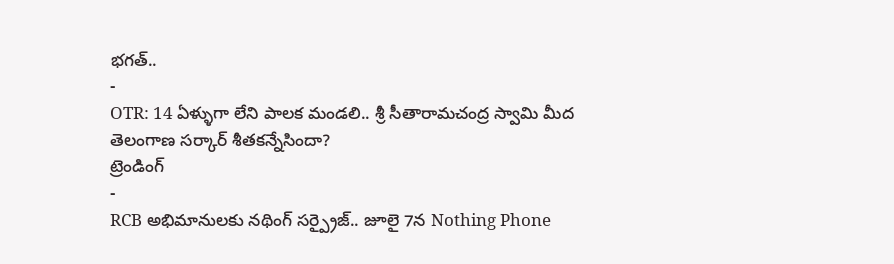భగత్..
-
OTR: 14 ఏళ్ళుగా లేని పాలక మండలి.. శ్రీ సీతారామచంద్ర స్వామి మీద తెలంగాణ సర్కార్ శీతకన్నేసిందా?
ట్రెండింగ్
-
RCB అభిమానులకు నథింగ్ సర్ప్రైజ్.. జూలై 7న Nothing Phone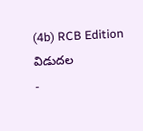(4b) RCB Edition విడుదల
-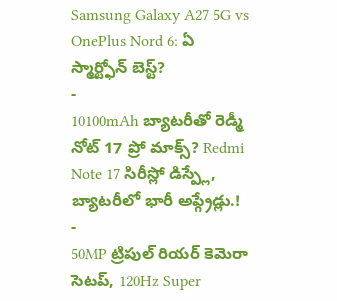Samsung Galaxy A27 5G vs OnePlus Nord 6: ఏ స్మార్ట్ఫోన్ బెస్ట్?
-
10100mAh బ్యాటరీతో రెడ్మీ నోట్ 17 ప్రో మాక్స్? Redmi Note 17 సిరీస్లో డిస్ప్లే, బ్యాటరీలో భారీ అప్గ్రేడ్లు.!
-
50MP ట్రిపుల్ రియర్ కెమెరా సెటప్, 120Hz Super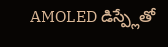AMOLED డిస్ప్లేతో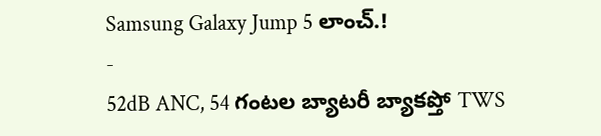Samsung Galaxy Jump 5 లాంచ్.!
-
52dB ANC, 54 గంటల బ్యాటరీ బ్యాకప్తో TWS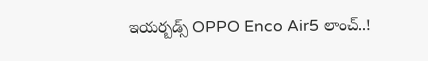ఇయర్బడ్స్ OPPO Enco Air5 లాంచ్..!